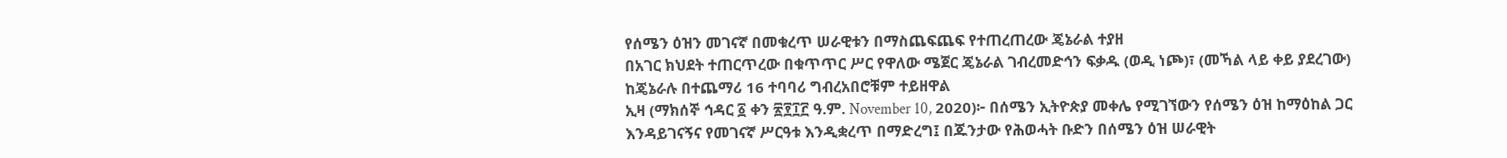የሰሜን ዕዝን መገናኛ በመቁረጥ ሠራዊቱን በማስጨፍጨፍ የተጠረጠረው ጄኔራል ተያዘ
በአገር ክህደት ተጠርጥረው በቁጥጥር ሥር የዋለው ሜጀር ጄኔራል ገብረመድኅን ፍቃዱ (ወዲ ነጮ)፣ (መኻል ላይ ቀይ ያደረገው)
ከጄኔራሉ በተጨማሪ 16 ተባባሪ ግብረአበሮቹም ተይዘዋል
ኢዛ (ማክሰኞ ኅዳር ፩ ቀን ፳፻፲፫ ዓ.ም. November 10, 2020)፦ በሰሜን ኢትዮጵያ መቀሌ የሚገኘውን የሰሜን ዕዝ ከማዕከል ጋር እንዳይገናኝና የመገናኛ ሥርዓቱ እንዲቋረጥ በማድረግ፤ በጁንታው የሕወሓት ቡድን በሰሜን ዕዝ ሠራዊት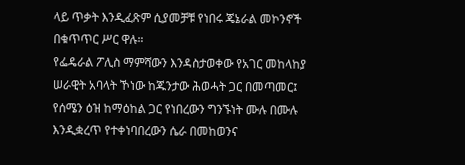ላይ ጥቃት እንዲፈጽም ሲያመቻቹ የነበሩ ጄኔራል መኮንኖች በቁጥጥር ሥር ዋሉ።
የፌዴራል ፖሊስ ማምሻውን እንዳስታወቀው የአገር መከላከያ ሠራዊት አባላት ኾነው ከጁንታው ሕወሓት ጋር በመጣመር፤ የሰሜን ዕዝ ከማዕከል ጋር የነበረውን ግንኙነት ሙሉ በሙሉ እንዲቋረጥ የተቀነባበረውን ሴራ በመከወንና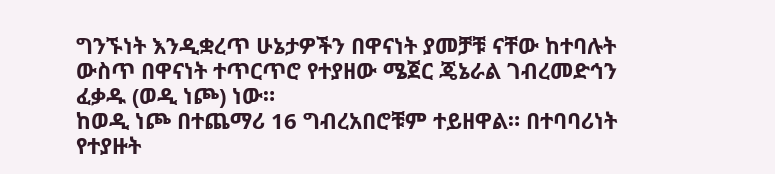ግንኙነት እንዲቋረጥ ሁኔታዎችን በዋናነት ያመቻቹ ናቸው ከተባሉት ውስጥ በዋናነት ተጥርጥሮ የተያዘው ሜጀር ጄኔራል ገብረመድኅን ፈቃዱ (ወዲ ነጮ) ነው።
ከወዲ ነጮ በተጨማሪ 16 ግብረአበሮቹም ተይዘዋል። በተባባሪነት የተያዙት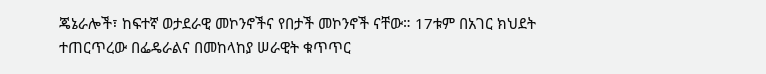ጄኔራሎች፣ ከፍተኛ ወታደራዊ መኮንኖችና የበታች መኮንኖች ናቸው። 17ቱም በአገር ክህደት ተጠርጥረው በፌዴራልና በመከላከያ ሠራዊት ቁጥጥር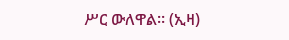ሥር ውለዋል። (ኢዛ)